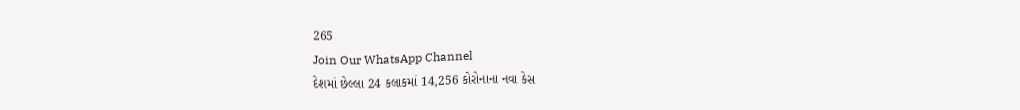265
Join Our WhatsApp Channel
દેશમાં છેલ્લા 24 કલાકમાં 14,256 કોરોનાના નવા કેસ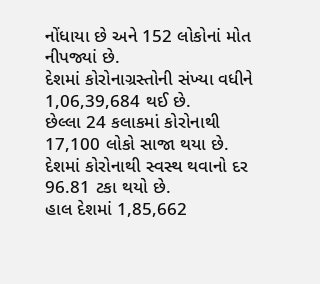નોંધાયા છે અને 152 લોકોનાં મોત નીપજ્યાં છે.
દેશમાં કોરોનાગ્રસ્તોની સંખ્યા વધીને 1,06,39,684 થઈ છે.
છેલ્લા 24 કલાકમાં કોરોનાથી 17,100 લોકો સાજા થયા છે.
દેશમાં કોરોનાથી સ્વસ્થ થવાનો દર 96.81 ટકા થયો છે.
હાલ દેશમાં 1,85,662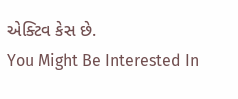એક્ટિવ કેસ છે.
You Might Be Interested In